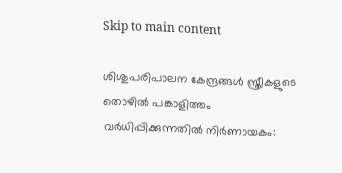Skip to main content

ശിശുപരിപാലന കേന്ദ്രങ്ങൾ സ്ത്രീകളുടെ തൊഴിൽ പങ്കാളിത്തം വർധിപ്പിക്കുന്നതിൽ നിർണായകം: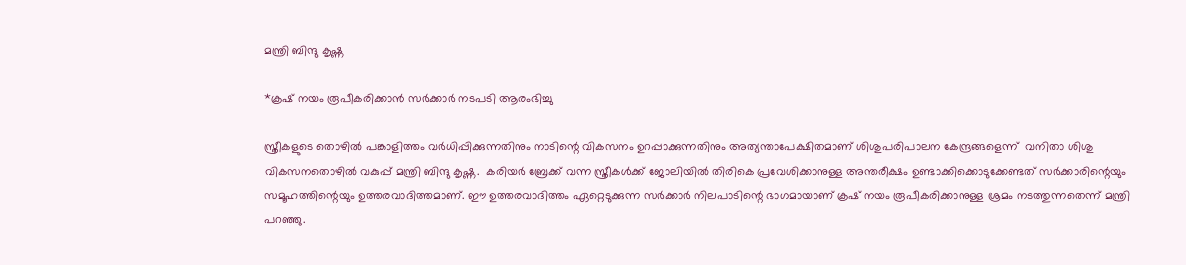മന്ത്രി ബിന്ദു കൃഷ്ണ

*ക്രഷ് നയം രൂപീകരിക്കാൻ സർക്കാർ നടപടി ആരംഭിച്ചു

സ്ത്രീകളുടെ തൊഴിൽ പങ്കാളിത്തം വർധിപ്പിക്കുന്നതിനും നാടിന്റെ വികസനം ഉറപ്പാക്കുന്നതിനും അത്യന്താപേക്ഷിതമാണ് ശിശുപരിപാലന കേന്ദ്രങ്ങളെന്ന്  വനിതാ ശിശു വികസനതൊഴിൽ വകുപ്പ് മന്ത്രി ബിന്ദു കൃഷ്ണ.  കരിയർ ബ്രേക്ക് വന്ന സ്ത്രീകൾക്ക് ജോലിയിൽ തിരികെ പ്രവേശിക്കാനുള്ള അന്തരീക്ഷം ഉണ്ടാക്കിക്കൊടുക്കേണ്ടത് സർക്കാരിന്റെയും സമൂഹത്തിന്റെയും ഉത്തരവാദിത്തമാണ്. ഈ ഉത്തരവാദിത്തം ഏറ്റെടുക്കുന്ന സർക്കാർ നിലപാടിന്റെ ഭാഗമായാണ് ക്രഷ് നയം രൂപീകരിക്കാനുള്ള ശ്രമം നടത്തുന്നതെന്ന് മന്ത്രി പറഞ്ഞു.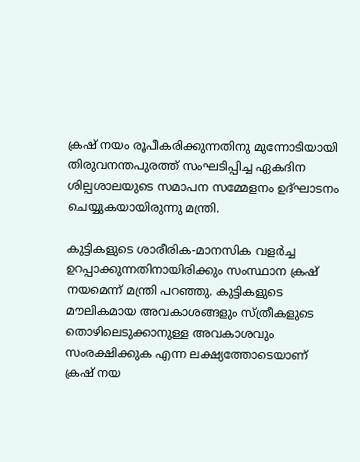ക്രഷ് നയം രൂപീകരിക്കുന്നതിനു മുന്നോടിയായി തിരുവനന്തപുരത്ത് സംഘടിപ്പിച്ച ഏകദിന ശില്പശാലയുടെ സമാപന സമ്മേളനം ഉദ്ഘാടനം ചെയ്യുകയായിരുന്നു മന്ത്രി.

കുട്ടികളുടെ ശാരീരിക-മാനസിക വളർച്ച ഉറപ്പാക്കുന്നതിനായിരിക്കും സംസ്ഥാന ക്രഷ് നയമെന്ന് മന്ത്രി പറഞ്ഞു. കുട്ടികളുടെ മൗലികമായ അവകാശങ്ങളും സ്ത്രീകളുടെ തൊഴിലെടുക്കാനുള്ള അവകാശവും സംരക്ഷിക്കുക എന്ന ലക്ഷ്യത്തോടെയാണ് ക്രഷ് നയ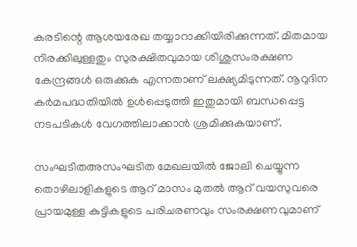കരടിന്റെ ആശയരേഖ തയ്യാറാക്കിയിരിക്കുന്നത്. മിതമായ നിരക്കിലുള്ളതും സുരക്ഷിതവുമായ ശിശുസംരക്ഷണ കേന്ദ്രങ്ങൾ ഒരുക്കുക എന്നതാണ് ലക്ഷ്യമിടുന്നത്. നൂറുദിന കർമപദ്ധതിയിൽ ഉൾപ്പെടുത്തി ഇതുമായി ബന്ധപ്പെട്ട നടപടികൾ വേഗത്തിലാക്കാൻ ശ്രമിക്കുകയാണ്.

സംഘടിതഅസംഘടിത മേഖലയിൽ ജോലി ചെയ്യുന്ന തൊഴിലാളികളുടെ ആറ് മാസം മുതൽ ആറ് വയസുവരെ പ്രായമുള്ള കുട്ടികളുടെ പരിചരണവും സംരക്ഷണവുമാണ്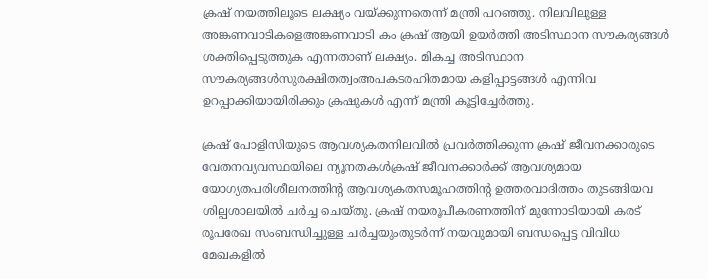ക്രഷ് നയത്തിലൂടെ ലക്ഷ്യം വയ്ക്കുന്നതെന്ന് മന്ത്രി പറഞ്ഞു. നിലവിലുള്ള അങ്കണവാടികളെഅങ്കണവാടി കം ക്രഷ് ആയി ഉയർത്തി അടിസ്ഥാന സൗകര്യങ്ങൾ ശക്തിപ്പെടുത്തുക എന്നതാണ് ലക്ഷ്യം. മികച്ച അടിസ്ഥാന സൗകര്യങ്ങൾസുരക്ഷിതത്വംഅപകടരഹിതമായ കളിപ്പാട്ടങ്ങൾ എന്നിവ ഉറപ്പാക്കിയായിരിക്കും ക്രഷുകൾ എന്ന് മന്ത്രി കൂട്ടിച്ചേർത്തു.

ക്രഷ് പോളിസിയുടെ ആവശ്യകതനിലവിൽ പ്രവർത്തിക്കുന്ന ക്രഷ് ജീവനക്കാരുടെ വേതനവ്യവസ്ഥയിലെ ന്യൂനതകൾക്രഷ് ജീവനക്കാർക്ക് ആവശ്യമായ യോഗ്യതപരിശീലനത്തിന്റ ആവശ്യകതസമൂഹത്തിന്റ ഉത്തരവാദിത്തം തുടങ്ങിയവ ശില്പശാലയിൽ ചർച്ച ചെയ്തു. ക്രഷ് നയരൂപീകരണത്തിന് മുന്നോടിയായി കരട് രൂപരേഖ സംബന്ധിച്ചുള്ള ചർച്ചയുംതുടർന്ന് നയവുമായി ബന്ധപ്പെട്ട വിവിധ മേഖകളിൽ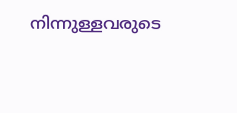നിന്നുള്ളവരുടെ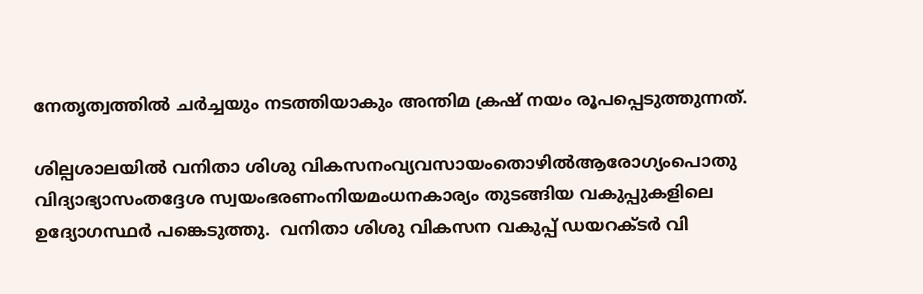നേതൃത്വത്തിൽ ചർച്ചയും നടത്തിയാകും അന്തിമ ക്രഷ് നയം രൂപപ്പെടുത്തുന്നത്.

ശില്പശാലയിൽ വനിതാ ശിശു വികസനംവ്യവസായംതൊഴിൽആരോഗ്യംപൊതു വിദ്യാഭ്യാസംതദ്ദേശ സ്വയംഭരണംനിയമംധനകാര്യം തുടങ്ങിയ വകുപ്പുകളിലെ ഉദ്യോഗസ്ഥർ പങ്കെടുത്തു.  വനിതാ ശിശു വികസന വകുപ്പ് ഡയറക്ടർ വി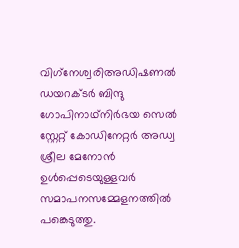വിഗ്‌നേശ്വരിഅഡിഷണൽ ഡയറക്ടർ ബിന്ദു ഗോപിനാഥ്നിർഭയ സെൽ സ്റ്റേറ്റ് കോഡിനേറ്റർ അഡ്വ ശ്രീല മേനോൻ ഉൾപ്പെടെയുള്ളവർ സമാപനസമ്മേളനത്തിൽ പങ്കെടുത്തു.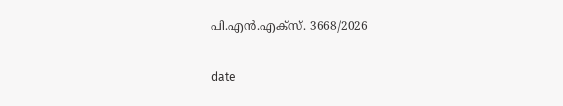പി.എൻ.എക്‌സ്. 3668/2026

date